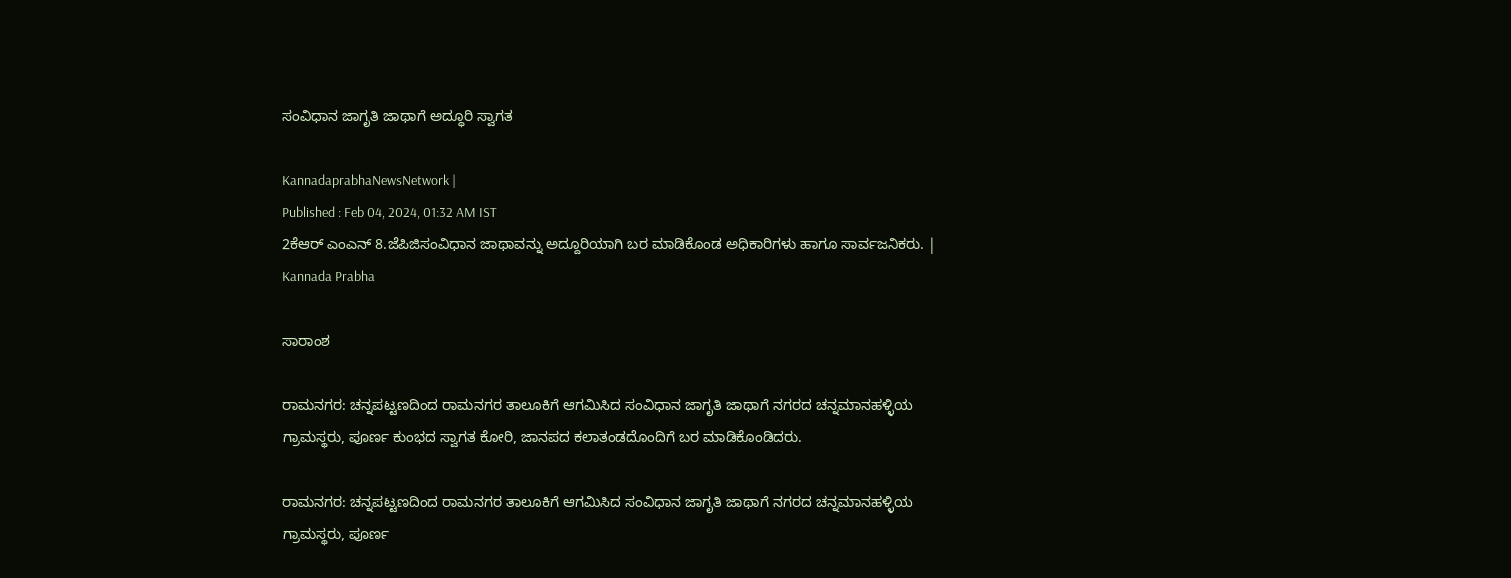ಸಂವಿಧಾನ ಜಾಗೃತಿ ಜಾಥಾಗೆ ಅದ್ಧೂರಿ ಸ್ವಾಗತ

KannadaprabhaNewsNetwork |
Published : Feb 04, 2024, 01:32 AM IST
2ಕೆಆರ್ ಎಂಎನ್ 8.ಜೆಪಿಜಿಸಂವಿಧಾನ ಜಾಥಾವನ್ನು ಅದ್ದೂರಿಯಾಗಿ ಬರ ಮಾಡಿಕೊಂಡ ಅಧಿಕಾರಿಗಳು ಹಾಗೂ ಸಾರ್ವಜನಿಕರು. | Kannada Prabha

ಸಾರಾಂಶ

ರಾಮನಗರ: ಚನ್ನಪಟ್ಟಣದಿಂದ ರಾಮನಗರ ತಾಲೂಕಿಗೆ ಆಗಮಿಸಿದ ಸಂವಿಧಾನ ಜಾಗೃತಿ ಜಾಥಾಗೆ ನಗರದ ಚನ್ನಮಾನಹಳ್ಳಿಯ ಗ್ರಾಮಸ್ಥರು, ಪೂರ್ಣ ಕುಂಭದ ಸ್ವಾಗತ ಕೋರಿ, ಜಾನಪದ ಕಲಾತಂಡದೊಂದಿಗೆ ಬರ ಮಾಡಿಕೊಂಡಿದರು.

ರಾಮನಗರ: ಚನ್ನಪಟ್ಟಣದಿಂದ ರಾಮನಗರ ತಾಲೂಕಿಗೆ ಆಗಮಿಸಿದ ಸಂವಿಧಾನ ಜಾಗೃತಿ ಜಾಥಾಗೆ ನಗರದ ಚನ್ನಮಾನಹಳ್ಳಿಯ ಗ್ರಾಮಸ್ಥರು, ಪೂರ್ಣ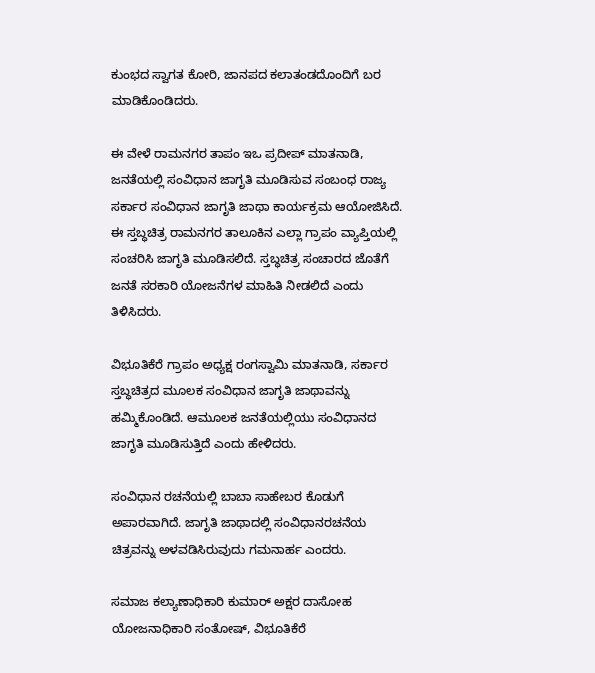ಕುಂಭದ ಸ್ವಾಗತ ಕೋರಿ, ಜಾನಪದ ಕಲಾತಂಡದೊಂದಿಗೆ ಬರ ಮಾಡಿಕೊಂಡಿದರು.

ಈ ವೇಳೆ ರಾಮನಗರ ತಾಪಂ ಇಒ ಪ್ರದೀಪ್ ಮಾತನಾಡಿ, ಜನತೆಯಲ್ಲಿ ಸಂವಿಧಾನ ಜಾಗೃತಿ ಮೂಡಿಸುವ ಸಂಬಂಧ ರಾಜ್ಯ ಸರ್ಕಾರ ಸಂವಿಧಾನ ಜಾಗೃತಿ ಜಾಥಾ ಕಾರ್ಯಕ್ರಮ ಆಯೋಜಿಸಿದೆ. ಈ ಸ್ತಬ್ಧಚಿತ್ರ ರಾಮನಗರ ತಾಲೂಕಿನ ಎಲ್ಲಾ ಗ್ರಾಪಂ ವ್ಯಾಪ್ತಿಯಲ್ಲಿ ಸಂಚರಿಸಿ ಜಾಗೃತಿ ಮೂಡಿಸಲಿದೆ. ಸ್ತಬ್ಧಚಿತ್ರ ಸಂಚಾರದ ಜೊತೆಗೆ ಜನತೆ ಸರಕಾರಿ ಯೋಜನೆಗಳ ಮಾಹಿತಿ ನೀಡಲಿದೆ ಎಂದು ತಿಳಿಸಿದರು.

ವಿಭೂತಿಕೆರೆ ಗ್ರಾಪಂ ಅಧ್ಯಕ್ಷ ರಂಗಸ್ವಾಮಿ ಮಾತನಾಡಿ, ಸರ್ಕಾರ ಸ್ತಬ್ಧಚಿತ್ರದ ಮೂಲಕ ಸಂವಿಧಾನ ಜಾಗೃತಿ ಜಾಥಾವನ್ನು ಹಮ್ಮಿಕೊಂಡಿದೆ. ಆಮೂಲಕ ಜನತೆಯಲ್ಲಿಯು ಸಂವಿಧಾನದ ಜಾಗೃತಿ ಮೂಡಿಸುತ್ತಿದೆ ಎಂದು ಹೇಳಿದರು.

ಸಂವಿಧಾನ ರಚನೆಯಲ್ಲಿ ಬಾಬಾ ಸಾಹೇಬರ ಕೊಡುಗೆ ಅಪಾರವಾಗಿದೆ. ಜಾಗೃತಿ ಜಾಥಾದಲ್ಲಿ ಸಂವಿಧಾನರಚನೆಯ ಚಿತ್ರವನ್ನು ಅಳವಡಿಸಿರುವುದು ಗಮನಾರ್ಹ ಎಂದರು.

ಸಮಾಜ ಕಲ್ಯಾಣಾಧಿಕಾರಿ ಕುಮಾರ್ ಅಕ್ಷರ ದಾಸೋಹ ಯೋಜನಾಧಿಕಾರಿ ಸಂತೋಷ್, ವಿಭೂತಿಕೆರೆ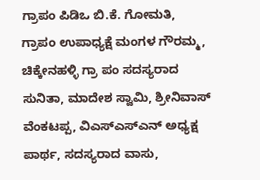ಗ್ರಾಪಂ ಪಿಡಿಒ ಬಿ.ಕೆ. ಗೋಮತಿ, ಗ್ರಾಪಂ ಉಪಾಧ್ಯಕ್ಷೆ ಮಂಗಳ ಗೌರಮ್ಮ, ಚಿಕ್ಕೇನಹಳ್ಳಿ ಗ್ರಾ ಪಂ ಸದಸ್ಯರಾದ ಸುನಿತಾ, ಮಾದೇಶ ಸ್ವಾಮಿ, ಶ್ರೀನಿವಾಸ್ ವೆಂಕಟಪ್ಪ, ವಿಎಸ್‌ಎಸ್‌ಎನ್ ಅಧ್ಯಕ್ಷ ಪಾರ್ಥ, ಸದಸ್ಯರಾದ ವಾಸು,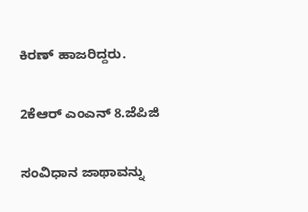ಕಿರಣ್ ಹಾಜರಿದ್ದರು.

2ಕೆಆರ್ ಎಂಎನ್ 8.ಜೆಪಿಜಿ

ಸಂವಿಧಾನ ಜಾಥಾವನ್ನು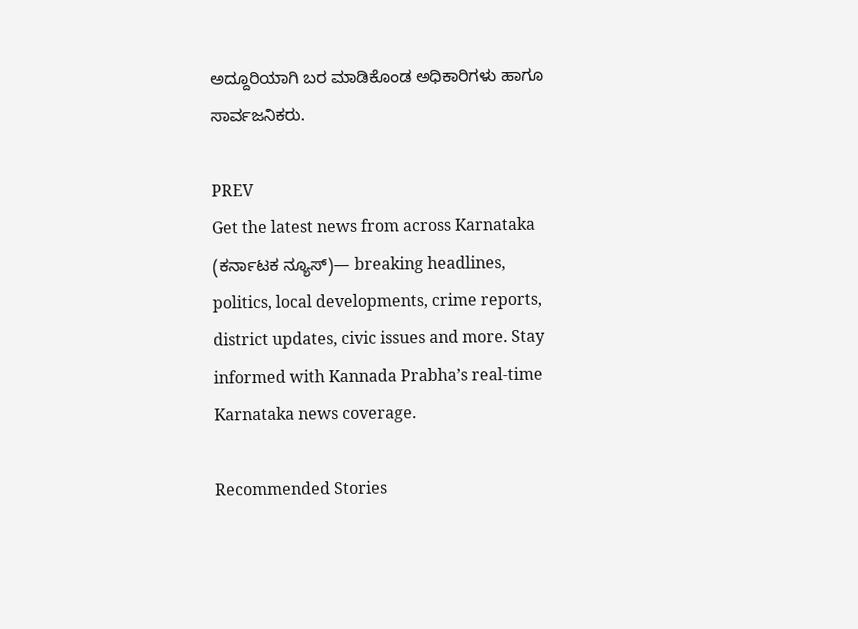ಅದ್ದೂರಿಯಾಗಿ ಬರ ಮಾಡಿಕೊಂಡ ಅಧಿಕಾರಿಗಳು ಹಾಗೂ ಸಾರ್ವಜನಿಕರು.

PREV
Get the latest news from across Karnataka (ಕರ್ನಾಟಕ ನ್ಯೂಸ್)— breaking headlines, politics, local developments, crime reports, district updates, civic issues and more. Stay informed with Kannada Prabha’s real‑time Karnataka news coverage.

Recommended Stories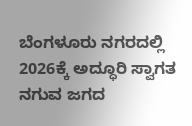ಬೆಂಗಳೂರು ನಗರದಲ್ಲಿ 2026ಕ್ಕೆ ಅದ್ಧೂರಿ ಸ್ವಾಗತ
ನಗುವ ಜಗದ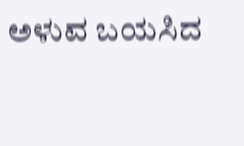ಅಳುವ ಬಯಸಿದ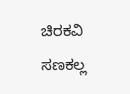ಚಿರಕವಿ ಸಣಕಲ್ಲ